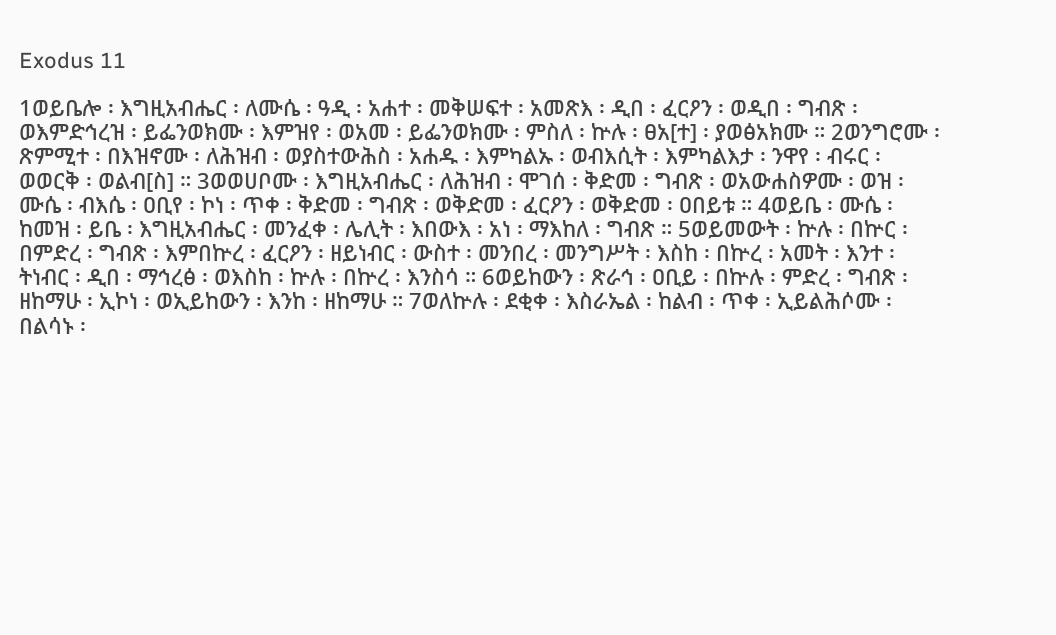Exodus 11

1ወይቤሎ ፡ እግዚአብሔር ፡ ለሙሴ ፡ ዓዲ ፡ አሐተ ፡ መቅሠፍተ ፡ አመጽእ ፡ ዲበ ፡ ፈርዖን ፡ ወዲበ ፡ ግብጽ ፡ ወእምድኅረዝ ፡ ይፌንወክሙ ፡ እምዝየ ፡ ወአመ ፡ ይፌንወክሙ ፡ ምስለ ፡ ኵሉ ፡ ፀአ[ተ] ፡ ያወፅአክሙ ። 2ወንግሮሙ ፡ ጽምሚተ ፡ በእዝኖሙ ፡ ለሕዝብ ፡ ወያስተውሕስ ፡ አሐዱ ፡ እምካልኡ ፡ ወብእሲት ፡ እምካልእታ ፡ ንዋየ ፡ ብሩር ፡ ወወርቅ ፡ ወልብ[ስ] ። 3ወወሀቦሙ ፡ እግዚአብሔር ፡ ለሕዝብ ፡ ሞገሰ ፡ ቅድመ ፡ ግብጽ ፡ ወአውሐስዎሙ ፡ ወዝ ፡ ሙሴ ፡ ብእሴ ፡ ዐቢየ ፡ ኮነ ፡ ጥቀ ፡ ቅድመ ፡ ግብጽ ፡ ወቅድመ ፡ ፈርዖን ፡ ወቅድመ ፡ ዐበይቱ ። 4ወይቤ ፡ ሙሴ ፡ ከመዝ ፡ ይቤ ፡ እግዚአብሔር ፡ መንፈቀ ፡ ሌሊት ፡ እበውእ ፡ አነ ፡ ማእከለ ፡ ግብጽ ። 5ወይመውት ፡ ኵሉ ፡ በኵር ፡ በምድረ ፡ ግብጽ ፡ እምበኵረ ፡ ፈርዖን ፡ ዘይነብር ፡ ውስተ ፡ መንበረ ፡ መንግሥት ፡ እስከ ፡ በኵረ ፡ አመት ፡ እንተ ፡ ትነብር ፡ ዲበ ፡ ማኅረፅ ፡ ወእስከ ፡ ኵሉ ፡ በኵረ ፡ እንስሳ ። 6ወይከውን ፡ ጽራኅ ፡ ዐቢይ ፡ በኵሉ ፡ ምድረ ፡ ግብጽ ፡ ዘከማሁ ፡ ኢኮነ ፡ ወኢይከውን ፡ እንከ ፡ ዘከማሁ ። 7ወለኵሉ ፡ ደቂቀ ፡ እስራኤል ፡ ከልብ ፡ ጥቀ ፡ ኢይልሕሶሙ ፡ በልሳኑ ፡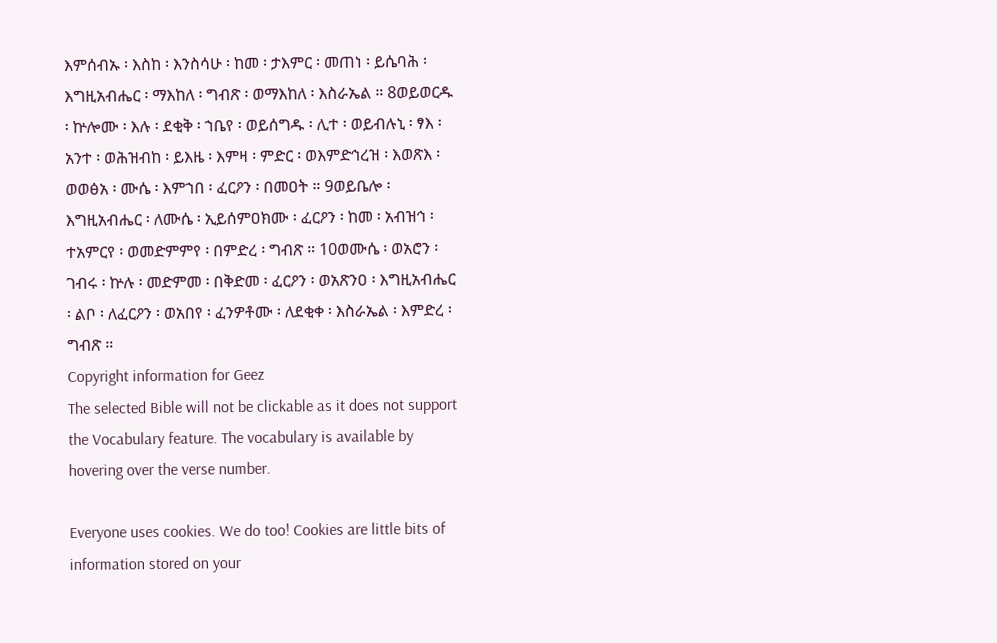እምሰብኡ ፡ እስከ ፡ እንስሳሁ ፡ ከመ ፡ ታእምር ፡ መጠነ ፡ ይሴባሕ ፡ እግዚአብሔር ፡ ማእከለ ፡ ግብጽ ፡ ወማእከለ ፡ እስራኤል ። 8ወይወርዱ ፡ ኵሎሙ ፡ እሉ ፡ ደቂቅ ፡ ኀቤየ ፡ ወይሰግዱ ፡ ሊተ ፡ ወይብሉኒ ፡ ፃእ ፡ አንተ ፡ ወሕዝብከ ፡ ይእዜ ፡ እምዛ ፡ ምድር ፡ ወእምድኅረዝ ፡ እወጽእ ፡ ወወፅአ ፡ ሙሴ ፡ እምኀበ ፡ ፈርዖን ፡ በመዐት ። 9ወይቤሎ ፡ እግዚአብሔር ፡ ለሙሴ ፡ ኢይሰምዐክሙ ፡ ፈርዖን ፡ ከመ ፡ አብዝኅ ፡ ተአምርየ ፡ ወመድምምየ ፡ በምድረ ፡ ግብጽ ። 10ወሙሴ ፡ ወአሮን ፡ ገብሩ ፡ ኵሉ ፡ መድምመ ፡ በቅድመ ፡ ፈርዖን ፡ ወአጽንዐ ፡ እግዚአብሔር ፡ ልቦ ፡ ለፈርዖን ፡ ወአበየ ፡ ፈንዎቶሙ ፡ ለደቂቀ ፡ እስራኤል ፡ እምድረ ፡ ግብጽ ።
Copyright information for Geez
The selected Bible will not be clickable as it does not support the Vocabulary feature. The vocabulary is available by hovering over the verse number.

Everyone uses cookies. We do too! Cookies are little bits of information stored on your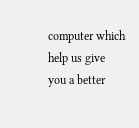computer which help us give you a better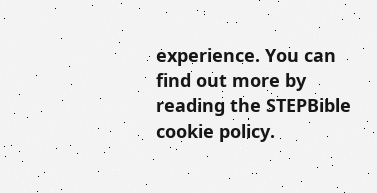experience. You can find out more by reading the STEPBible cookie policy.